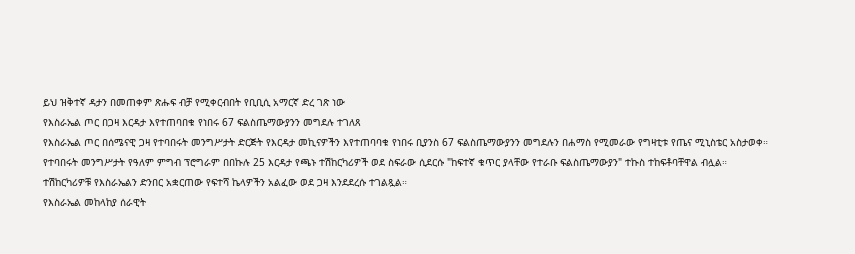ይህ ዝቅተኛ ዳታን በመጠቀም ጽሑፍ ብቻ የሚቀርብበት የቢቢሲ አማርኛ ድረ ገጽ ነው
የእስራኤል ጦር በጋዛ እርዳታ እየተጠባበቁ የነበሩ 67 ፍልስጤማውያንን መግደሉ ተገለጸ
የእስራኤል ጦር በሰሜናዊ ጋዛ የተባበሩት መንግሥታት ድርጅት የእርዳታ መኪናዎችን እየተጠባባቁ የነበሩ ቢያንስ 67 ፍልስጤማውያንን መግደሉን በሐማስ የሚመራው የግዛቲቱ የጤና ሚኒስቴር አስታወቀ።
የተባበሩት መንግሥታት የዓለም ምግብ ፕሮግራም በበኩሉ 25 እርዳታ የጫኑ ተሽከርካሪዎች ወደ ስፍራው ሲደርሱ "ከፍተኛ ቁጥር ያላቸው የተራቡ ፍልስጤማውያን" ተኩስ ተከፍቶባቸዋል ብሏል።
ተሽከርካሪዎቹ የእስራኤልን ድንበር አቋርጠው የፍተሻ ኬላዎችን አልፈው ወደ ጋዛ እንደደረሱ ተገልጿል።
የእስራኤል መከላከያ ሰራዊት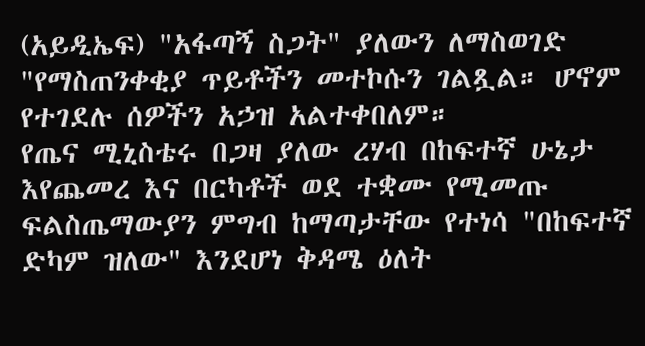(አይዲኤፍ) "አፋጣኝ ስጋት" ያለውን ለማስወገድ "የማስጠንቀቂያ ጥይቶችን መተኮሱን ገልጿል። ሆኖም የተገደሉ ሰዎችን አኃዝ አልተቀበለም።
የጤና ሚኒስቴሩ በጋዛ ያለው ረሃብ በከፍተኛ ሁኔታ እየጨመረ እና በርካቶች ወደ ተቋሙ የሚመጡ ፍልስጤማውያን ምግብ ከማጣታቸው የተነሳ "በከፍተኛ ድካም ዝለው" እንደሆነ ቅዳሜ ዕለት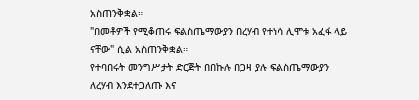አስጠንቅቋል።
"በመቶዎች የሚቆጠሩ ፍልስጤማውያን በረሃብ የተነሳ ሊሞቱ አፈፋ ላይ ናቸው" ሲል አስጠንቅቋል።
የተባበሩት መንግሥታት ድርጅት በበኩሉ በጋዛ ያሉ ፍልስጤማውያን ለረሃብ እንደተጋለጡ እና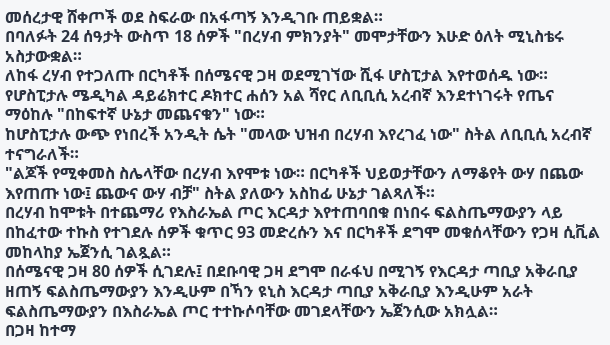መሰረታዊ ሸቀጦች ወደ ስፍራው በአፋጣኝ እንዲገቡ ጠይቋል።
በባለፉት 24 ሰዓታት ውስጥ 18 ሰዎች "በረሃብ ምክንያት" መሞታቸውን እሁድ ዕለት ሚኒስቴሩ አስታውቋል።
ለከፋ ረሃብ የተጋለጡ በርካቶች በሰሜናዊ ጋዛ ወደሚገኘው ሺፋ ሆስፒታል እየተወሰዱ ነው።
የሆስፒታሉ ሜዲካል ዳይሬክተር ዶክተር ሐሰን አል ሻየር ለቢቢሲ አረብኛ እንደተነገሩት የጤና ማዕከሉ "በከፍተኛ ሁኔታ መጨናቁን" ነው።
ከሆስፒታሉ ውጭ የነበረች አንዲት ሴት "መላው ህዝብ በረሃብ እየረገፈ ነው" ስትል ለቢቢሲ አረብኛ ተናግራለች።
"ልጆች የሚቀመስ ስሌላቸው በረሃብ እየሞቱ ነው። በርካቶች ህይወታቸውን ለማቆየት ውሃ በጨው እየጠጡ ነው፤ ጨውና ውሃ ብቻ" ስትል ያለውን አስከፊ ሁኔታ ገልጻለች።
በረሃብ ከሞቱት በተጨማሪ የእስራኤል ጦር እርዳታ እየተጠባበቁ በነበሩ ፍልስጤማውያን ላይ በከፈተው ተኩስ የተገደሉ ሰዎች ቁጥር 93 መድረሱን እና በርካቶች ደግሞ መቁሰላቸውን የጋዛ ሲቪል መከላከያ ኤጀንሲ ገልጿል።
በሰሜናዊ ጋዛ 80 ሰዎች ሲገደሉ፤ በደቡባዊ ጋዛ ደግሞ በራፋህ በሚገኝ የእርዳታ ጣቢያ አቅራቢያ ዘጠኝ ፍልስጤማውያን እንዲሁም በኻን ዩኒስ እርዳታ ጣቢያ አቅራቢያ እንዲሁም አራት ፍልስጤማውያን በእስራኤል ጦር ተተኩሶባቸው መገደላቸውን ኤጀንሲው አክሏል።
በጋዛ ከተማ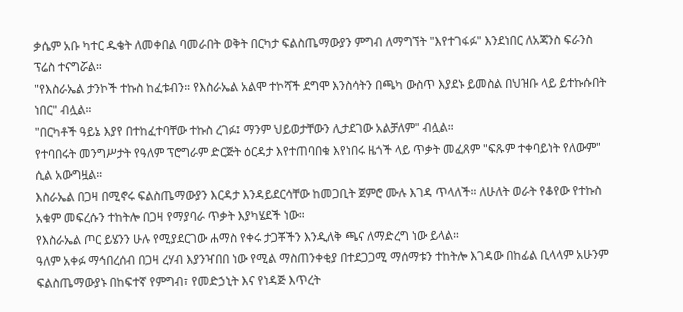ቃሴም አቡ ካተር ዱቄት ለመቀበል ባመራበት ወቅት በርካታ ፍልስጤማውያን ምግብ ለማግኘት "እየተገፋፉ" እንደነበር ለአጃንስ ፍራንስ ፕሬስ ተናግሯል።
"የእስራኤል ታንኮች ተኩስ ከፈቱብን። የእስራኤል አልሞ ተኮሻች ደግሞ እንስሳትን በጫካ ውስጥ እያደኑ ይመስል በህዝቡ ላይ ይተኩሱበት ነበር" ብሏል።
"በርካቶች ዓይኔ እያየ በተከፈተባቸው ተኩስ ረገፉ፤ ማንም ህይወታቸውን ሊታደገው አልቻለም" ብሏል።
የተባበሩት መንግሥታት የዓለም ፕሮግራም ድርጅት ዕርዳታ እየተጠባበቁ እየነበሩ ዜጎች ላይ ጥቃት መፈጸም "ፍጹም ተቀባይነት የለውም" ሲል አውግዟል።
እስራኤል በጋዛ በሚኖሩ ፍልስጤማውያን እርዳታ እንዳይደርሳቸው ከመጋቢት ጀምሮ ሙሉ እገዳ ጥላለች። ለሁለት ወራት የቆየው የተኩስ አቁም መፍረሱን ተከትሎ በጋዛ የማያባራ ጥቃት እያካሄደች ነው።
የእስራኤል ጦር ይሄንን ሁሉ የሚያደርገው ሐማስ የቀሩ ታጋቾችን እንዲለቅ ጫና ለማድረግ ነው ይላል።
ዓለም አቀፉ ማኅበረሰብ በጋዛ ረሃብ እያንዣበበ ነው የሚል ማስጠንቀቂያ በተደጋጋሚ ማሰማቱን ተከትሎ እገዳው በከፊል ቢላላም አሁንም ፍልስጤማውያኑ በከፍተኛ የምግብ፣ የመድኃኒት እና የነዳጅ እጥረት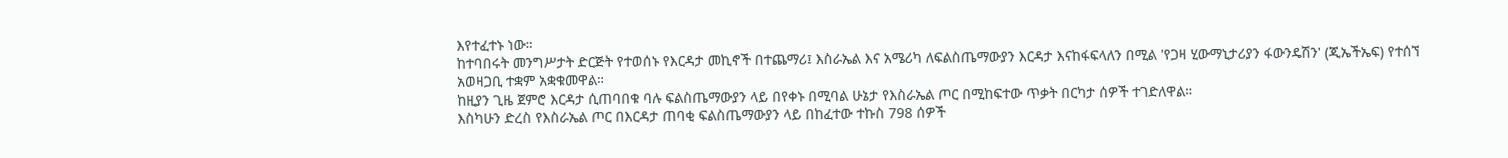እየተፈተኑ ነው።
ከተባበሩት መንግሥታት ድርጅት የተወሰኑ የእርዳታ መኪኖች በተጨማሪ፤ እስራኤል እና አሜሪካ ለፍልስጤማውያን እርዳታ እናከፋፍላለን በሚል 'የጋዛ ሂውማኒታሪያን ፋውንዴሽን' (ጂኤችኤፍ) የተሰኘ አወዛጋቢ ተቋም አቋቁመዋል።
ከዚያን ጊዜ ጀምሮ እርዳታ ሲጠባበቁ ባሉ ፍልስጤማውያን ላይ በየቀኑ በሚባል ሁኔታ የእስራኤል ጦር በሚከፍተው ጥቃት በርካታ ሰዎች ተገድለዋል።
እስካሁን ድረስ የእስራኤል ጦር በእርዳታ ጠባቂ ፍልስጤማውያን ላይ በከፈተው ተኩስ 798 ሰዎች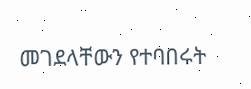መገደላቸውን የተባበሩት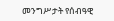መንግሥታት የሰብዓዊ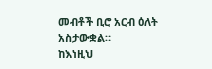መብቶች ቢሮ አርብ ዕለት አስታውቋል።
ከእነዚህ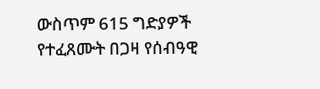ውስጥም 615 ግድያዎች የተፈጸሙት በጋዛ የሰብዓዊ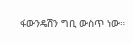ፋውንዴሽን ግቢ ውስጥ ነው።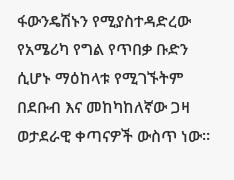ፋውንዴሽኑን የሚያስተዳድረው የአሜሪካ የግል የጥበቃ ቡድን ሲሆኑ ማዕከላቱ የሚገኙትም በደቡብ እና መከካከለኛው ጋዛ ወታደራዊ ቀጣናዎች ውስጥ ነው።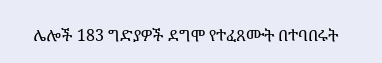ሌሎች 183 ግድያዎች ደግሞ የተፈጸሙት በተባበሩት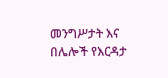መንግሥታት እና በሌሎች የእርዳታ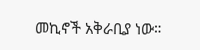መኪኖች አቅራቢያ ነው።